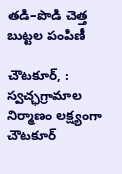తడి–పొడి చెత్త బుట్టల పంపిణీ

చౌటకూర్, : స్వచ్ఛగ్రామాల నిర్మాణం లక్ష్యంగా చౌటకూర్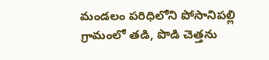మండలం పరిధిలోని పోసానిపల్లి గ్రామంలో తడి, పొడి చెత్తను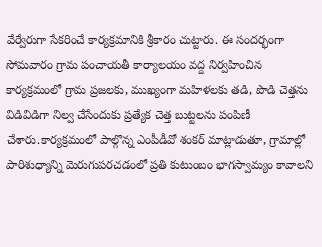వేర్వేరుగా సేకరించే కార్యక్రమానికి శ్రీకారం చుట్టారు. ఈ సందర్భంగా సోమవారం గ్రామ పంచాయతీ కార్యాలయం వద్ద నిర్వహించిన కార్యక్రమంలో గ్రామ ప్రజలకు, ముఖ్యంగా మహిళలకు తడి, పొడి చెత్తను విడివిడిగా నిల్వ చేసేందుకు ప్రత్యేక చెత్త బుట్టలను పంపిణీ చేశారు.కార్యక్రమంలో పాల్గొన్న ఎంపీడీవో శంకర్ మాట్లాడుతూ, గ్రామాల్లో పారిశుధ్యాన్ని మెరుగుపరచడంలో ప్రతి కుటుంబం భాగస్వామ్యం కావాలని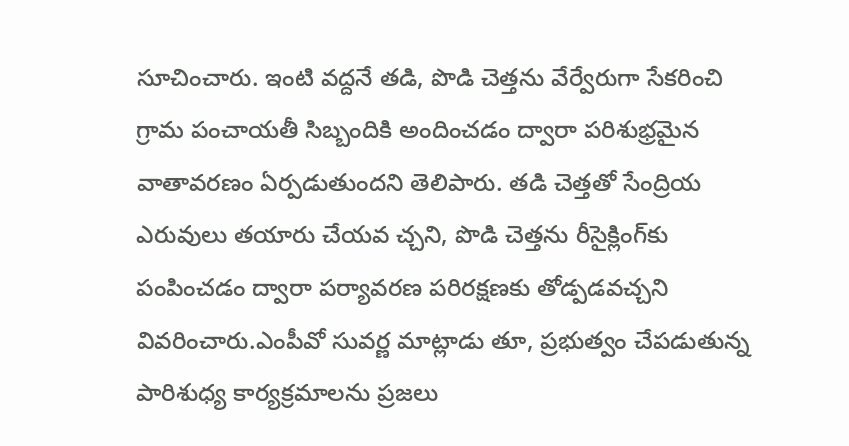సూచించారు. ఇంటి వద్దనే తడి, పొడి చెత్తను వేర్వేరుగా సేకరించి గ్రామ పంచాయతీ సిబ్బందికి అందించడం ద్వారా పరిశుభ్రమైన వాతావరణం ఏర్పడుతుందని తెలిపారు. తడి చెత్తతో సేంద్రియ ఎరువులు తయారు చేయవ చ్చని, పొడి చెత్తను రీసైక్లింగ్‌కు పంపించడం ద్వారా పర్యావరణ పరిరక్షణకు తోడ్పడవచ్చని వివరించారు.ఎంపీవో సువర్ణ మాట్లాడు తూ, ప్రభుత్వం చేపడుతున్న పారిశుధ్య కార్యక్రమాలను ప్రజలు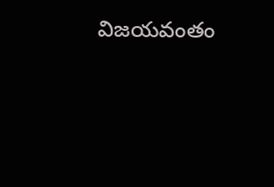విజయవంతం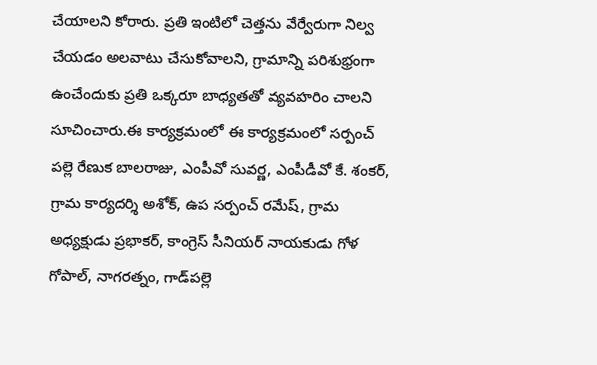చేయాలని కోరారు. ప్రతి ఇంటిలో చెత్తను వేర్వేరుగా నిల్వ చేయడం అలవాటు చేసుకోవాలని, గ్రామాన్ని పరిశుభ్రంగా ఉంచేందుకు ప్రతి ఒక్కరూ బాధ్యతతో వ్యవహరిం చాలని సూచించారు.ఈ కార్యక్రమంలో ఈ కార్యక్రమంలో సర్పంచ్ పల్లె రేణుక బాలరాజు, ఎంపీవో సువర్ణ, ఎంపీడీవో కే. శంకర్, గ్రామ కార్యదర్శి అశోక్, ఉప సర్పంచ్ రమేష్, గ్రామ అధ్యక్షుడు ప్రభాకర్, కాంగ్రెస్ సీనియర్ నాయకుడు గోళ గోపాల్, నాగరత్నం, గాడ్‌పల్లె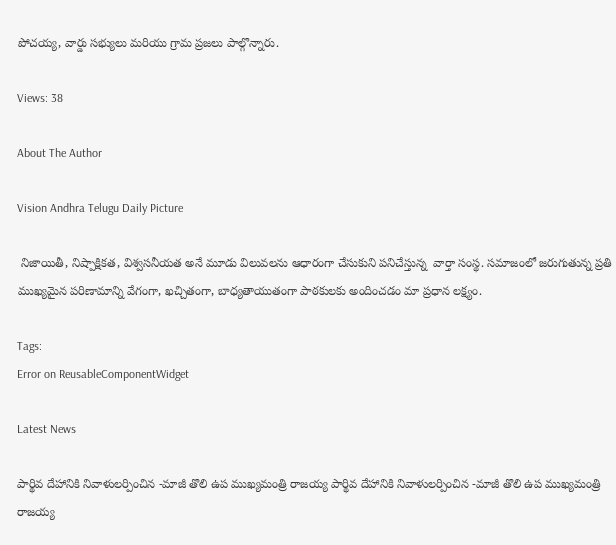పోచయ్య, వార్డు సభ్యులు మరియు గ్రామ ప్రజలు పాల్గొన్నారు.

Views: 38

About The Author

Vision Andhra Telugu Daily Picture

 నిజాయితీ, నిష్పాక్షికత, విశ్వసనీయత అనే మూడు విలువలను ఆధారంగా చేసుకుని పనిచేస్తున్న  వార్తా సంస్థ. సమాజంలో జరుగుతున్న ప్రతి ముఖ్యమైన పరిణామాన్ని వేగంగా, ఖచ్చితంగా, బాధ్యతాయుతంగా పాఠకులకు అందించడం మా ప్రధాన లక్ష్యం.

Tags:
Error on ReusableComponentWidget

Latest News

పార్థివ దేహానికి నివాళులర్పించిన -మాజీ తొలి ఉప ముఖ్యమంత్రి రాజయ్య పార్థివ దేహానికి నివాళులర్పించిన -మాజీ తొలి ఉప ముఖ్యమంత్రి రాజయ్య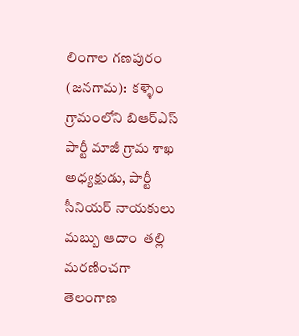లింగాల గణపురం (జనగామ):  కళ్ళెం గ్రామంలోని బిఆర్ఎస్ పార్టీ మాజీ గ్రామ శాఖ అధ్యక్షుడు, పార్టీ సీనియర్ నాయకులు మబ్బు ఆదాం  తల్లి మరణించగా తెలంగాణ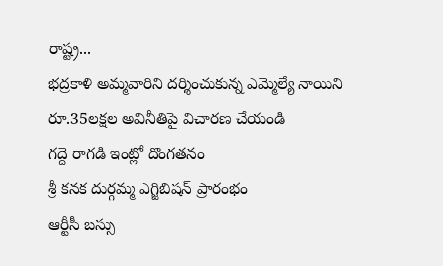రాష్ట్ర...
భద్రకాళి అమ్మవారిని దర్శించుకున్న ఎమ్మెల్యే నాయిని
రూ.35లక్షల అవినీతిపై విచారణ చేయండి
గద్దె రాగడి ఇంట్లో దొంగతనం
శ్రీ కనక దుర్గమ్మ ఎగ్జిబిషన్ ప్రారంభం
ఆర్టీసీ బస్సు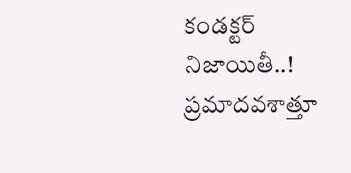కండక్టర్ నిజాయితీ..!
ప్రమాదవశాత్తూ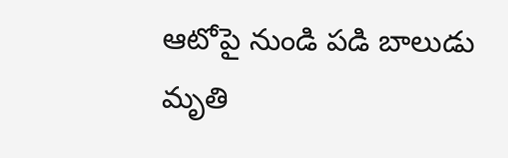ఆటోపై నుండి పడి బాలుడు మృతి